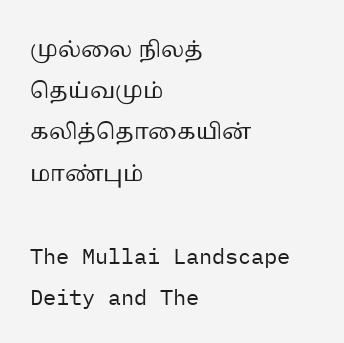முல்லை நிலத் தெய்வமும் கலித்தொகையின் மாண்பும்

The Mullai Landscape Deity and The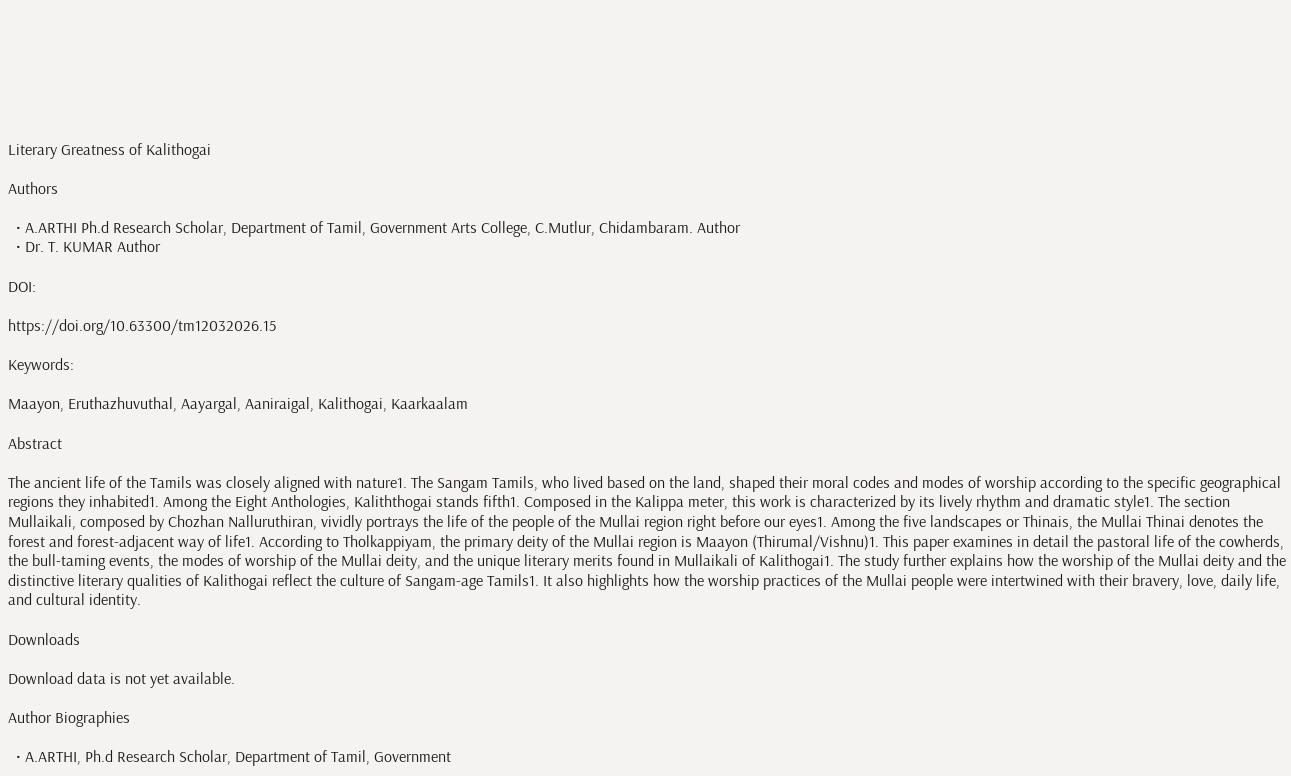Literary Greatness of Kalithogai

Authors

  • A.ARTHI Ph.d Research Scholar, Department of Tamil, Government Arts College, C.Mutlur, Chidambaram. Author
  • Dr. T. KUMAR Author

DOI:

https://doi.org/10.63300/tm12032026.15

Keywords:

Maayon, Eruthazhuvuthal, Aayargal, Aaniraigal, Kalithogai, Kaarkaalam

Abstract

The ancient life of the Tamils was closely aligned with nature1. The Sangam Tamils, who lived based on the land, shaped their moral codes and modes of worship according to the specific geographical regions they inhabited1. Among the Eight Anthologies, Kaliththogai stands fifth1. Composed in the Kalippa meter, this work is characterized by its lively rhythm and dramatic style1. The section Mullaikali, composed by Chozhan Nalluruthiran, vividly portrays the life of the people of the Mullai region right before our eyes1. Among the five landscapes or Thinais, the Mullai Thinai denotes the forest and forest-adjacent way of life1. According to Tholkappiyam, the primary deity of the Mullai region is Maayon (Thirumal/Vishnu)1. This paper examines in detail the pastoral life of the cowherds, the bull-taming events, the modes of worship of the Mullai deity, and the unique literary merits found in Mullaikali of Kalithogai1. The study further explains how the worship of the Mullai deity and the distinctive literary qualities of Kalithogai reflect the culture of Sangam-age Tamils1. It also highlights how the worship practices of the Mullai people were intertwined with their bravery, love, daily life, and cultural identity.

Downloads

Download data is not yet available.

Author Biographies

  • A.ARTHI, Ph.d Research Scholar, Department of Tamil, Government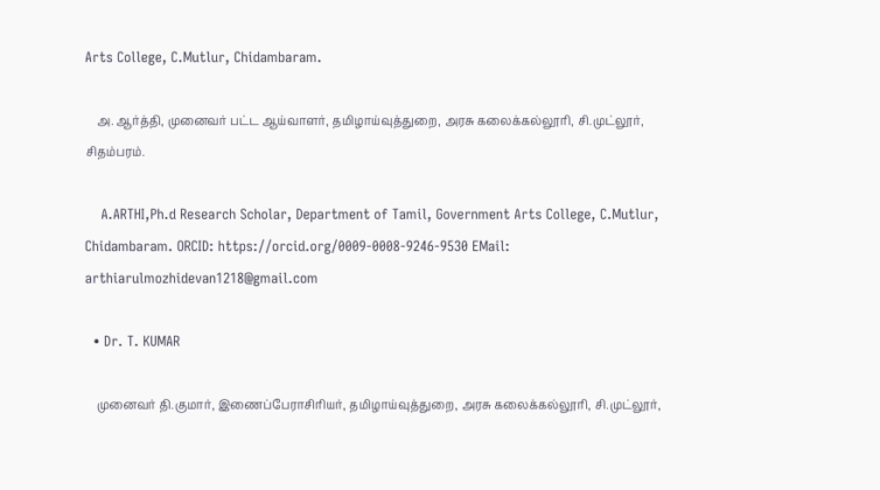Arts College, C.Mutlur, Chidambaram.

    அ. ஆர்த்தி, முனைவர் பட்ட ஆய்வாளர், தமிழாய்வுத்துறை, அரசு கலைக்கல்லூரி, சி.முட்லூர், சிதம்பரம்.

    A.ARTHI,Ph.d Research Scholar, Department of Tamil, Government Arts College, C.Mutlur, Chidambaram. ORCID: https://orcid.org/0009-0008-9246-9530 EMail: arthiarulmozhidevan1218@gmail.com

  • Dr. T. KUMAR

    முனைவர் தி.குமார், இணைப்பேராசிரியர், தமிழாய்வுத்துறை, அரசு கலைக்கல்லூரி, சி.முட்லூர்,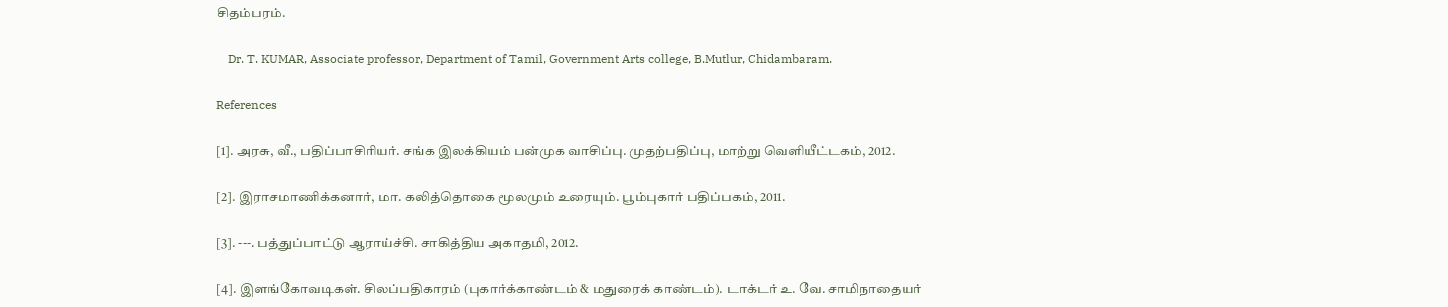சிதம்பரம்.

    Dr. T. KUMAR, Associate professor, Department of Tamil, Government Arts college, B.Mutlur, Chidambaram.

References

[1]. அரசு, வீ., பதிப்பாசிரியர். சங்க இலக்கியம் பன்முக வாசிப்பு. முதற்பதிப்பு, மாற்று வெளியீட்டகம், 2012.

[2]. இராசமாணிக்கனார், மா. கலித்தொகை மூலமும் உரையும். பூம்புகார் பதிப்பகம், 2011.

[3]. ---. பத்துப்பாட்டு ஆராய்ச்சி. சாகித்திய அகாதமி, 2012.

[4]. இளங்கோவடிகள். சிலப்பதிகாரம் (புகார்க்காண்டம் & மதுரைக் காண்டம்). டாக்டர் உ. வே. சாமிநாதையர்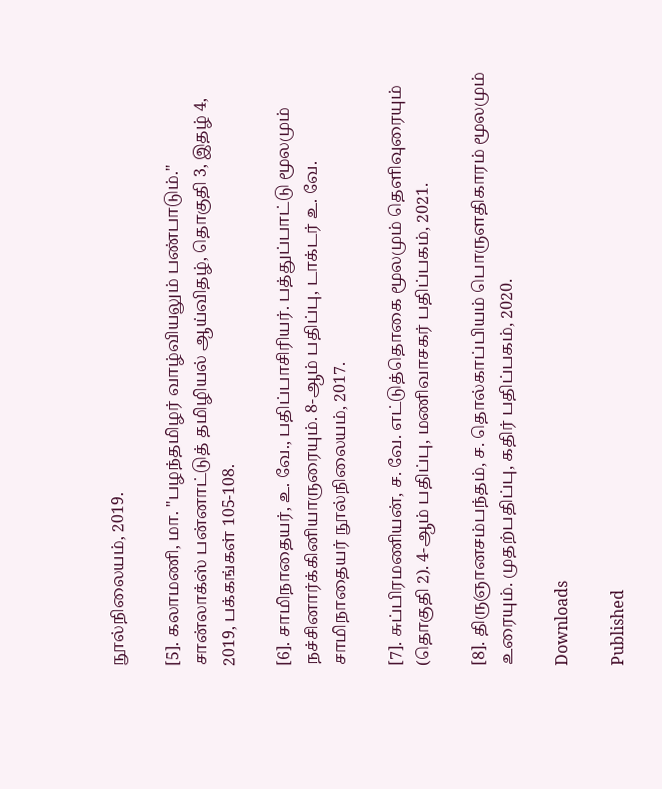நூல்நிலையம், 2019.

[5]. கலாமணி, மா. "பழந்தமிழர் வாழ்வியலும் பண்பாடும்." சான்லாக்ஸ் பன்னாட்டுத் தமிழியல் ஆய்விதழ், தொகுதி 3, இதழ் 4, 2019, பக்கங்கள் 105-108.

[6]. சாமிநாதையர், உ. வே., பதிப்பாசிரியர். பத்துப்பாட்டு மூலமும் நச்சினார்க்கினியாருரையும். 8-ஆம் பதிப்பு, டாக்டர் உ. வே. சாமிநாதையர் நூல்நிலையம், 2017.

[7]. சுப்பிரமணியன், ச. வே. எட்டுத்தொகை மூலமும் தெளிவுரையும் (தொகுதி 2). 4-ஆம் பதிப்பு, மணிவாசகர் பதிப்பகம், 2021.

[8]. திருஞானசம்பந்தம், ச. தொல்காப்பியம் பொருளதிகாரம் மூலமும் உரையும். முதற்பதிப்பு, கதிர் பதிப்பகம், 2020.

Downloads

Published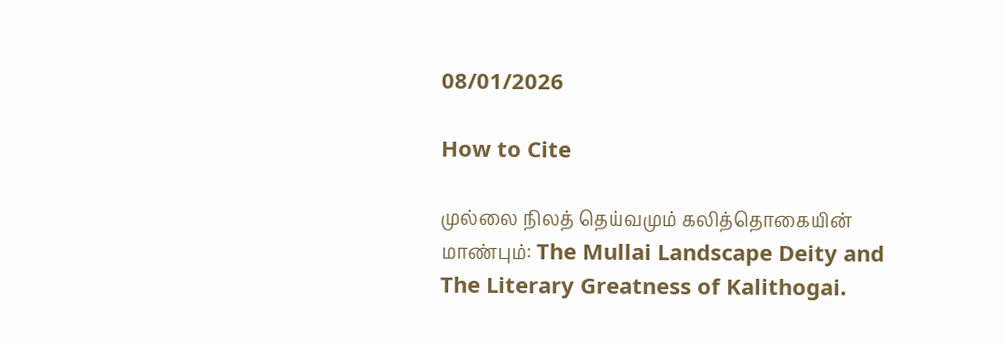08/01/2026

How to Cite

முல்லை நிலத் தெய்வமும் கலித்தொகையின் மாண்பும்: The Mullai Landscape Deity and The Literary Greatness of Kalithogai.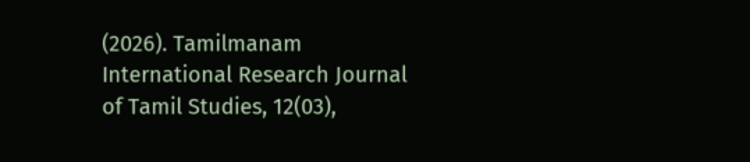(2026). Tamilmanam International Research Journal of Tamil Studies, 12(03),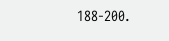188-200.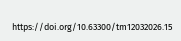https://doi.org/10.63300/tm12032026.15